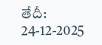తేదీ: 24-12-2025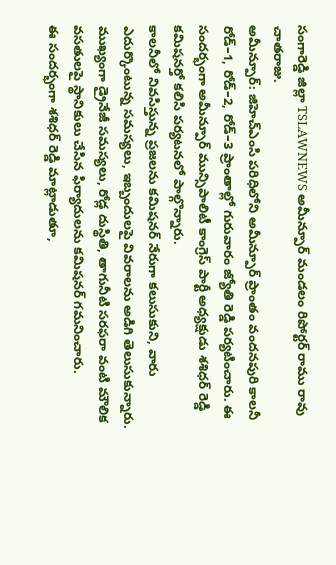సంగారెడ్డి జిల్లా TSLAWNEWS అమీన్పూర్ మండలం రిపోర్టర్ రాము రావు చాతరాజు.
అమీన్పూర్: జిహెచ్ఎంసి పరిధిలోని అమీన్పూర్ ప్రాంతం వందనపురి కాలనీ రోడ్–1, రోడ్–2, రోడ్–3 ప్రాంతాల్లో గురువారం జ్యోతి రెడ్డి పర్యటించారు. ఈ సందర్భంగా అమీన్పూర్ మున్సిపాలిటీ కాంగ్రెస్ పార్టీ అధ్యక్షుడు శశిధర్ రెడ్డి కమిషనర్తో కలిసి పర్యటనలో పాల్గొన్నారు.
కాలనీలో నివసిస్తున్న ప్రజలను కమిషనర్ నేరుగా కలుసుకుని, వారు ఎదుర్కొంటున్న సమస్యలు, ఇబ్బందులపై వివరాలను అడిగి తెలుసుకున్నారు. ముఖ్యంగా డ్రైనేజీ సమస్యలు, రోడ్ల దుస్థితి, తాగునీటి సరఫరా వంటి మౌలిక వసతులపై స్థానికులు చేసిన ఫిర్యాదులను కమిషనర్ గమనించారు.
ఈ సందర్భంగా శశిధర్ రెడ్డి మాట్లాడుతూ,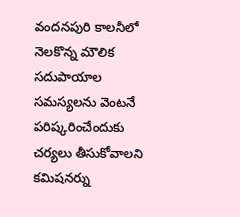వందనపురి కాలనీలో నెలకొన్న మౌలిక సదుపాయాల సమస్యలను వెంటనే పరిష్కరించేందుకు చర్యలు తీసుకోవాలని కమిషనర్ను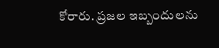కోరారు. ప్రజల ఇబ్బందులను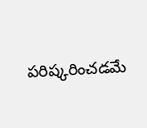పరిష్కరించడమే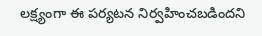లక్ష్యంగా ఈ పర్యటన నిర్వహించబడిందని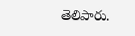తెలిపారు.